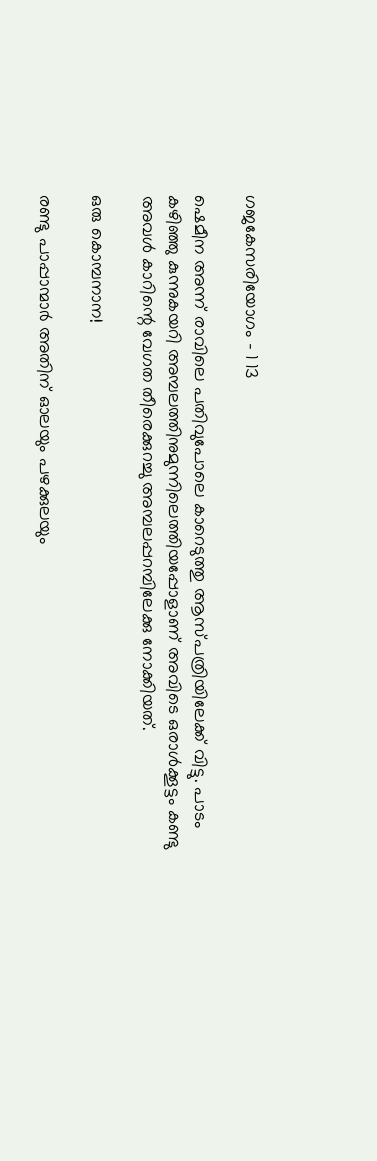ഗജകേസരിയോഗം – 1 13

ഷെമീന അന്ന് രാവിലെ പതിവുപോലെ കാറെടുത്തു ആസ്പത്രിയിലേക്ക് വിട്ടു. പാടം കഴിഞ്ഞു കുന്നുകയറി അമ്പലത്തിനുമുന്നിലെത്തിയപ്പോളാണ് അവിടെ ഒരാൾക്കൂട്ടം കണ്ടു അവൾ കാറിന്റെ വേഗത തീരെക്കുറച്ചു അമ്പലപ്പറമ്പിലേക്കു നോക്കിയത്.

ഒരു കൊമ്പനാന!

രണ്ടു പാപ്പാന്മാർ അതിന് ഓലയും പഴക്കുലയും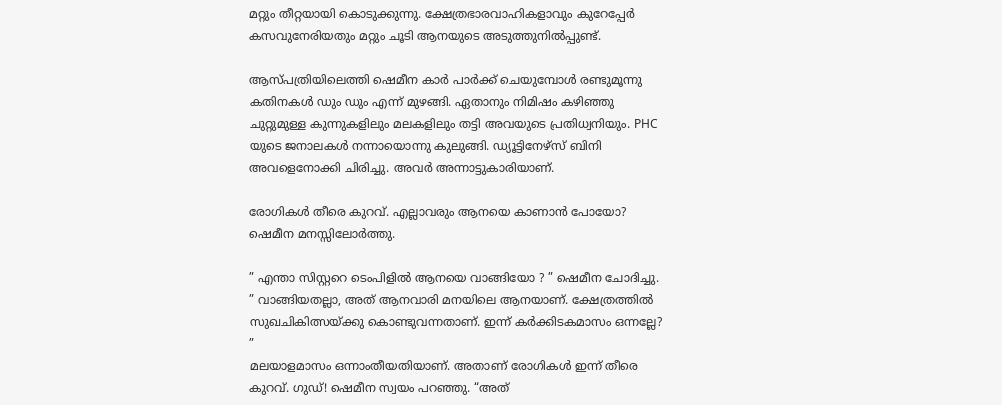മറ്റും തീറ്റയായി കൊടുക്കുന്നു. ക്ഷേത്രഭാരവാഹികളാവും കുറേപ്പേർ കസവുനേരിയതും മറ്റും ചൂടി ആനയുടെ അടുത്തുനിൽപ്പുണ്ട്.

ആസ്പത്രിയിലെത്തി ഷെമീന കാർ പാർക്ക് ചെയുമ്പോൾ രണ്ടുമൂന്നു കതിനകൾ ഡും ഡും എന്ന് മുഴങ്ങി. ഏതാനും നിമിഷം കഴിഞ്ഞു ചുറ്റുമുള്ള കുന്നുകളിലും മലകളിലും തട്ടി അവയുടെ പ്രതിധ്വനിയും. PHC യുടെ ജനാലകൾ നന്നായൊന്നു കുലുങ്ങി. ഡ്യൂട്ടിനേഴ്സ് ബിനി അവളെനോക്കി ചിരിച്ചു. അവർ അന്നാട്ടുകാരിയാണ്.

രോഗികൾ തീരെ കുറവ്. എല്ലാവരും ആനയെ കാണാൻ പോയോ? ഷെമീന മനസ്സിലോർത്തു.

” എന്താ സിസ്റ്ററെ ടെംപിളിൽ ആനയെ വാങ്ങിയോ ? ” ഷെമീന ചോദിച്ചു.
” വാങ്ങിയതല്ലാ, അത് ആനവാരി മനയിലെ ആനയാണ്. ക്ഷേത്രത്തിൽ സുഖചികിത്സയ്ക്കു കൊണ്ടുവന്നതാണ്. ഇന്ന് കർക്കിടകമാസം ഒന്നല്ലേ? ”
മലയാളമാസം ഒന്നാംതീയതിയാണ്. അതാണ് രോഗികൾ ഇന്ന് തീരെ കുറവ്. ഗുഡ്! ഷെമീന സ്വയം പറഞ്ഞു. “അത്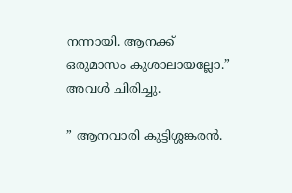നന്നായി. ആനക്ക് ഒരുമാസം കുശാലായല്ലോ.” അവൾ ചിരിച്ചു.

” ആനവാരി കുട്ടിശ്ശങ്കരൻ.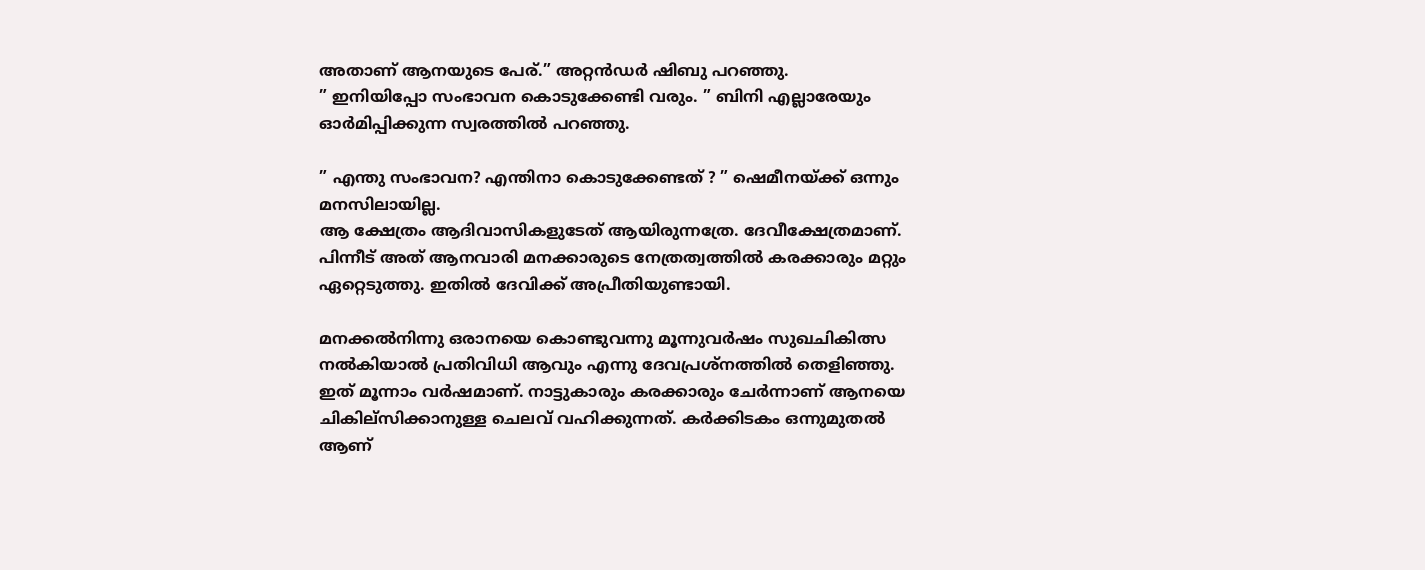അതാണ് ആനയുടെ പേര്.” അറ്റൻഡർ ഷിബു പറഞ്ഞു.
” ഇനിയിപ്പോ സംഭാവന കൊടുക്കേണ്ടി വരും. ” ബിനി എല്ലാരേയും ഓർമിപ്പിക്കുന്ന സ്വരത്തിൽ പറഞ്ഞു.

” എന്തു സംഭാവന? എന്തിനാ കൊടുക്കേണ്ടത് ? ” ഷെമീനയ്ക്ക് ഒന്നും മനസിലായില്ല.
ആ ക്ഷേത്രം ആദിവാസികളുടേത് ആയിരുന്നത്രേ. ദേവീക്ഷേത്രമാണ്. പിന്നീട് അത് ആനവാരി മനക്കാരുടെ നേത്രത്വത്തിൽ കരക്കാരും മറ്റും ഏറ്റെടുത്തു. ഇതിൽ ദേവിക്ക് അപ്രീതിയുണ്ടായി.

മനക്കൽനിന്നു ഒരാനയെ കൊണ്ടുവന്നു മൂന്നുവർഷം സുഖചികിത്സ നൽകിയാൽ പ്രതിവിധി ആവും എന്നു ദേവപ്രശ്നത്തിൽ തെളിഞ്ഞു. ഇത് മൂന്നാം വർഷമാണ്. നാട്ടുകാരും കരക്കാരും ചേർന്നാണ് ആനയെ ചികില്സിക്കാനുള്ള ചെലവ് വഹിക്കുന്നത്. കർക്കിടകം ഒന്നുമുതൽ ആണ്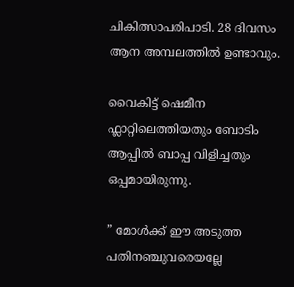ചികിത്സാപരിപാടി. 28 ദിവസം ആന അമ്പലത്തിൽ ഉണ്ടാവും.

വൈകിട്ട് ഷെമീന ഫ്ലാറ്റിലെത്തിയതും ബോടിം ആപ്പിൽ ബാപ്പ വിളിച്ചതും ഒപ്പമായിരുന്നു.

” മോൾക്ക് ഈ അടുത്ത പതിനഞ്ചുവരെയല്ലേ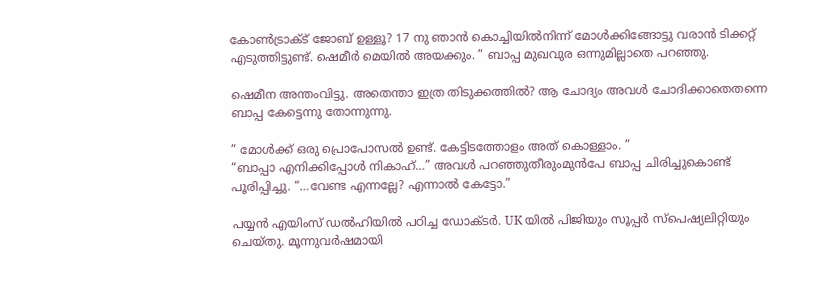കോൺട്രാക്ട് ജോബ് ഉള്ളൂ? 17 നു ഞാൻ കൊച്ചിയിൽനിന്ന് മോൾക്കിങ്ങോട്ടു വരാൻ ടിക്കറ്റ് എടുത്തിട്ടുണ്ട്. ഷെമീർ മെയിൽ അയക്കും. ” ബാപ്പ മുഖവുര ഒന്നുമില്ലാതെ പറഞ്ഞു.

ഷെമീന അന്തംവിട്ടു. അതെന്താ ഇത്ര തിടുക്കത്തിൽ? ആ ചോദ്യം അവൾ ചോദിക്കാതെതന്നെ ബാപ്പ കേട്ടെന്നു തോന്നുന്നു.

” മോൾക്ക് ഒരു പ്രൊപോസൽ ഉണ്ട്. കേട്ടിടത്തോളം അത് കൊള്ളാം. ”
“ബാപ്പാ എനിക്കിപ്പോൾ നികാഹ്…” അവൾ പറഞ്ഞുതീരുംമുൻപേ ബാപ്പ ചിരിച്ചുകൊണ്ട് പൂരിപ്പിച്ചു. “…വേണ്ട എന്നല്ലേ? എന്നാൽ കേട്ടോ.”

പയ്യൻ എയിംസ് ഡൽഹിയിൽ പഠിച്ച ഡോക്ടർ. UK യിൽ പിജിയും സൂപ്പർ സ്പെഷ്യലിറ്റിയും ചെയ്തു. മൂന്നുവർഷമായി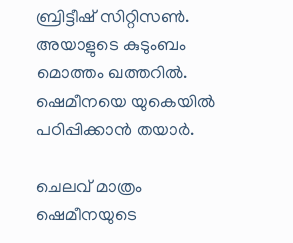ബ്രിട്ടീഷ് സിറ്റിസൺ. അയാളുടെ കുടുംബം മൊത്തം ഖത്തറിൽ. ഷെമീനയെ യുകെയിൽ പഠിപ്പിക്കാൻ തയാർ.

ചെലവ് മാത്രം ഷെമീനയുടെ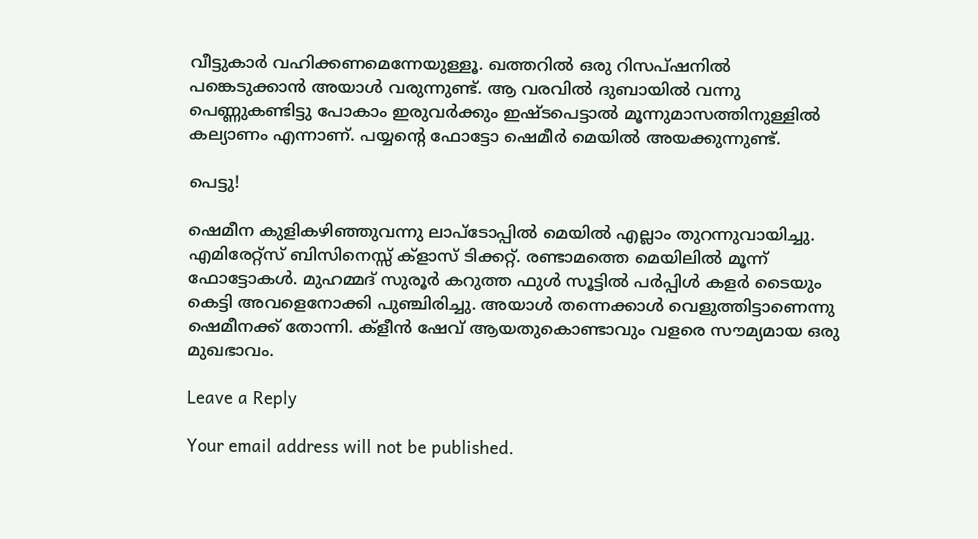വീട്ടുകാർ വഹിക്കണമെന്നേയുള്ളൂ. ഖത്തറിൽ ഒരു റിസപ്‌ഷനിൽ പങ്കെടുക്കാൻ അയാൾ വരുന്നുണ്ട്. ആ വരവിൽ ദുബായിൽ വന്നു പെണ്ണുകണ്ടിട്ടു പോകാം ഇരുവർക്കും ഇഷ്ടപെട്ടാൽ മൂന്നുമാസത്തിനുള്ളിൽ കല്യാണം എന്നാണ്. പയ്യന്റെ ഫോട്ടോ ഷെമീർ മെയിൽ അയക്കുന്നുണ്ട്.

പെട്ടു!

ഷെമീന കുളികഴിഞ്ഞുവന്നു ലാപ്ടോപ്പിൽ മെയിൽ എല്ലാം തുറന്നുവായിച്ചു. എമിരേറ്റ്സ് ബിസിനെസ്സ് ക്‌ളാസ് ടിക്കറ്റ്. രണ്ടാമത്തെ മെയിലിൽ മൂന്ന് ഫോട്ടോകൾ. മുഹമ്മദ് സുരൂർ കറുത്ത ഫുൾ സൂട്ടിൽ പർപ്പിൾ കളർ ടൈയും കെട്ടി അവളെനോക്കി പുഞ്ചിരിച്ചു. അയാൾ തന്നെക്കാൾ വെളുത്തിട്ടാണെന്നു ഷെമീനക്ക് തോന്നി. ക്‌ളീൻ ഷേവ് ആയതുകൊണ്ടാവും വളരെ സൗമ്യമായ ഒരു മുഖഭാവം.

Leave a Reply

Your email address will not be published.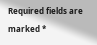Required fields are marked *